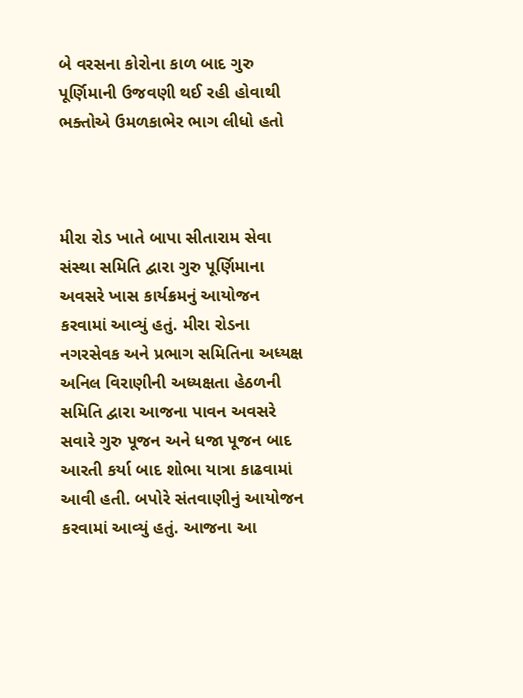બે વરસના કોરોના કાળ બાદ ગુરુ પૂર્ણિમાની ઉજવણી થઈ રહી હોવાથી ભક્તોએ ઉમળકાભેર ભાગ લીધો હતો



મીરા રોડ ખાતે બાપા સીતારામ સેવા સંસ્થા સમિતિ દ્વારા ગુરુ પૂર્ણિમાના અવસરે ખાસ કાર્યક્રમનું આયોજન કરવામાં આવ્યું હતું. મીરા રોડના નગરસેવક અને પ્રભાગ સમિતિના અધ્યક્ષ અનિલ વિરાણીની અધ્યક્ષતા હેઠળની સમિતિ દ્વારા આજના પાવન અવસરે સવારે ગુરુ પૂજન અને ધજા પૂજન બાદ આરતી કર્યા બાદ શોભા યાત્રા કાઢવામાં આવી હતી. બપોરે સંતવાણીનું આયોજન કરવામાં આવ્યું હતું. આજના આ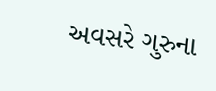અવસરે ગુરુના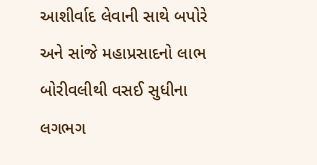આશીર્વાદ લેવાની સાથે બપોરે અને સાંજે મહાપ્રસાદનો લાભ બોરીવલીથી વસઈ સુધીના લગભગ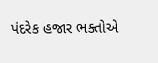પંદરેક હજાર ભક્તોએ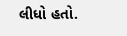લીધો હતો.